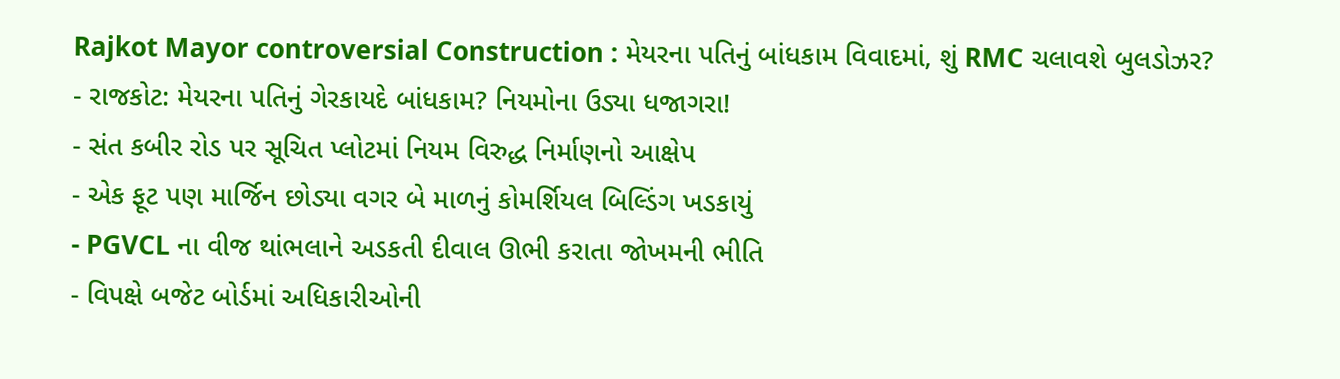Rajkot Mayor controversial Construction : મેયરના પતિનું બાંધકામ વિવાદમાં, શું RMC ચલાવશે બુલડોઝર?
- રાજકોટ: મેયરના પતિનું ગેરકાયદે બાંધકામ? નિયમોના ઉડ્યા ધજાગરા!
- સંત કબીર રોડ પર સૂચિત પ્લોટમાં નિયમ વિરુદ્ધ નિર્માણનો આક્ષેપ
- એક ફૂટ પણ માર્જિન છોડ્યા વગર બે માળનું કોમર્શિયલ બિલ્ડિંગ ખડકાયું
- PGVCL ના વીજ થાંભલાને અડકતી દીવાલ ઊભી કરાતા જોખમની ભીતિ
- વિપક્ષે બજેટ બોર્ડમાં અધિકારીઓની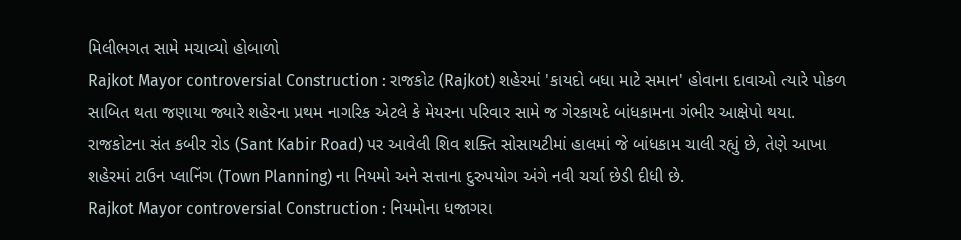મિલીભગત સામે મચાવ્યો હોબાળો
Rajkot Mayor controversial Construction : રાજકોટ (Rajkot) શહેરમાં 'કાયદો બધા માટે સમાન' હોવાના દાવાઓ ત્યારે પોકળ સાબિત થતા જણાયા જ્યારે શહેરના પ્રથમ નાગરિક એટલે કે મેયરના પરિવાર સામે જ ગેરકાયદે બાંધકામના ગંભીર આક્ષેપો થયા. રાજકોટના સંત કબીર રોડ (Sant Kabir Road) પર આવેલી શિવ શક્તિ સોસાયટીમાં હાલમાં જે બાંધકામ ચાલી રહ્યું છે, તેણે આખા શહેરમાં ટાઉન પ્લાનિંગ (Town Planning) ના નિયમો અને સત્તાના દુરુપયોગ અંગે નવી ચર્ચા છેડી દીધી છે.
Rajkot Mayor controversial Construction : નિયમોના ધજાગરા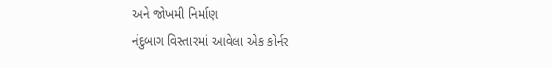અને જોખમી નિર્માણ
નંદુબાગ વિસ્તારમાં આવેલા એક કોર્નર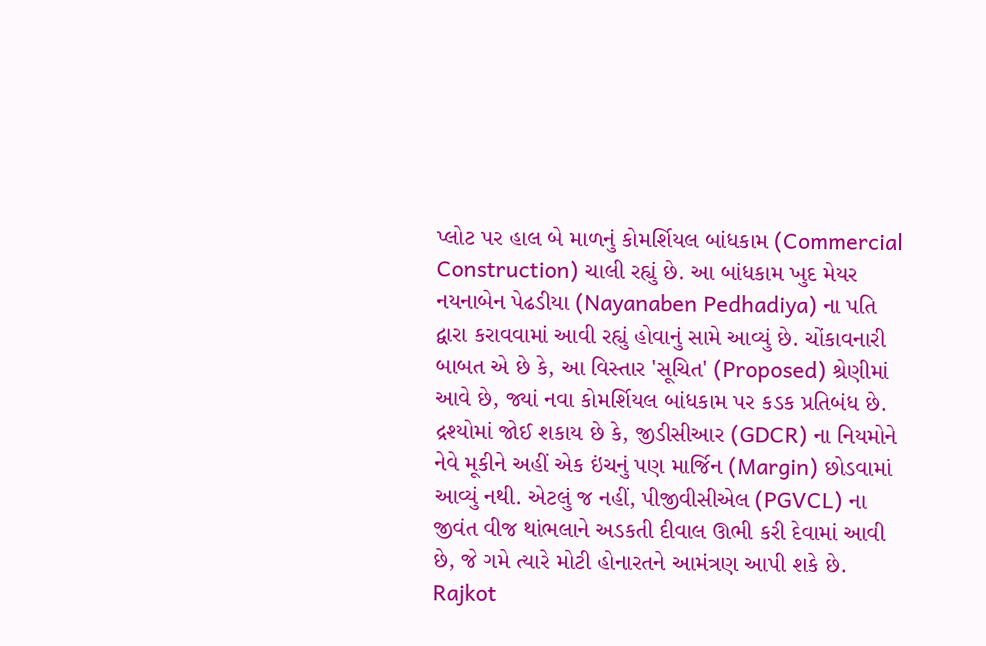પ્લોટ પર હાલ બે માળનું કોમર્શિયલ બાંધકામ (Commercial Construction) ચાલી રહ્યું છે. આ બાંધકામ ખુદ મેયર નયનાબેન પેઢડીયા (Nayanaben Pedhadiya) ના પતિ દ્વારા કરાવવામાં આવી રહ્યું હોવાનું સામે આવ્યું છે. ચોંકાવનારી બાબત એ છે કે, આ વિસ્તાર 'સૂચિત' (Proposed) શ્રેણીમાં આવે છે, જ્યાં નવા કોમર્શિયલ બાંધકામ પર કડક પ્રતિબંધ છે. દ્રશ્યોમાં જોઈ શકાય છે કે, જીડીસીઆર (GDCR) ના નિયમોને નેવે મૂકીને અહીં એક ઇંચનું પણ માર્જિન (Margin) છોડવામાં આવ્યું નથી. એટલું જ નહીં, પીજીવીસીએલ (PGVCL) ના જીવંત વીજ થાંભલાને અડકતી દીવાલ ઊભી કરી દેવામાં આવી છે, જે ગમે ત્યારે મોટી હોનારતને આમંત્રણ આપી શકે છે.
Rajkot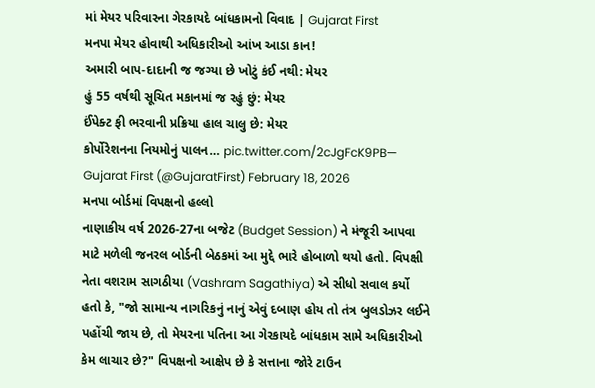માં મેયર પરિવારના ગેરકાયદે બાંધકામનો વિવાદ | Gujarat First
મનપા મેયર હોવાથી અધિકારીઓ આંખ આડા કાન!
અમારી બાપ-દાદાની જ જગ્યા છે ખોટું કંઈ નથી: મેયર
હું 55 વર્ષથી સૂચિત મકાનમાં જ રહું છું: મેયર
ઈંપેક્ટ ફી ભરવાની પ્રક્રિયા હાલ ચાલુ છે: મેયર
કોર્પોરેશનના નિયમોનું પાલન… pic.twitter.com/2cJgFcK9PB— Gujarat First (@GujaratFirst) February 18, 2026
મનપા બોર્ડમાં વિપક્ષનો હલ્લો
નાણાકીય વર્ષ 2026-27ના બજેટ (Budget Session) ને મંજૂરી આપવા માટે મળેલી જનરલ બોર્ડની બેઠકમાં આ મુદ્દે ભારે હોબાળો થયો હતો. વિપક્ષી નેતા વશરામ સાગઠીયા (Vashram Sagathiya) એ સીધો સવાલ કર્યો હતો કે, "જો સામાન્ય નાગરિકનું નાનું એવું દબાણ હોય તો તંત્ર બુલડોઝર લઈને પહોંચી જાય છે, તો મેયરના પતિના આ ગેરકાયદે બાંધકામ સામે અધિકારીઓ કેમ લાચાર છે?" વિપક્ષનો આક્ષેપ છે કે સત્તાના જોરે ટાઉન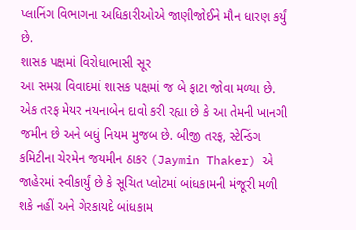પ્લાનિંગ વિભાગના અધિકારીઓએ જાણીજોઈને મૌન ધારણ કર્યું છે.
શાસક પક્ષમાં વિરોધાભાસી સૂર
આ સમગ્ર વિવાદમાં શાસક પક્ષમાં જ બે ફાટા જોવા મળ્યા છે. એક તરફ મેયર નયનાબેન દાવો કરી રહ્યા છે કે આ તેમની ખાનગી જમીન છે અને બધું નિયમ મુજબ છે. બીજી તરફ, સ્ટેન્ડિંગ કમિટીના ચેરમેન જયમીન ઠાકર (Jaymin Thaker) એ જાહેરમાં સ્વીકાર્યું છે કે સૂચિત પ્લોટમાં બાંધકામની મંજૂરી મળી શકે નહીં અને ગેરકાયદે બાંધકામ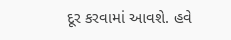દૂર કરવામાં આવશે. હવે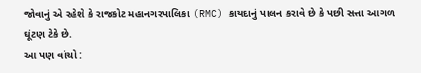જોવાનું એ રહેશે કે રાજકોટ મહાનગરપાલિકા (RMC) કાયદાનું પાલન કરાવે છે કે પછી સત્તા આગળ ઘૂંટણ ટેકે છે.
આ પણ વાંચો :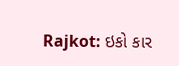Rajkot: ઇકો કાર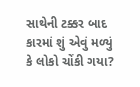સાથેની ટક્કર બાદ કારમાં શું એવું મળ્યું કે લોકો ચોંકી ગયા?